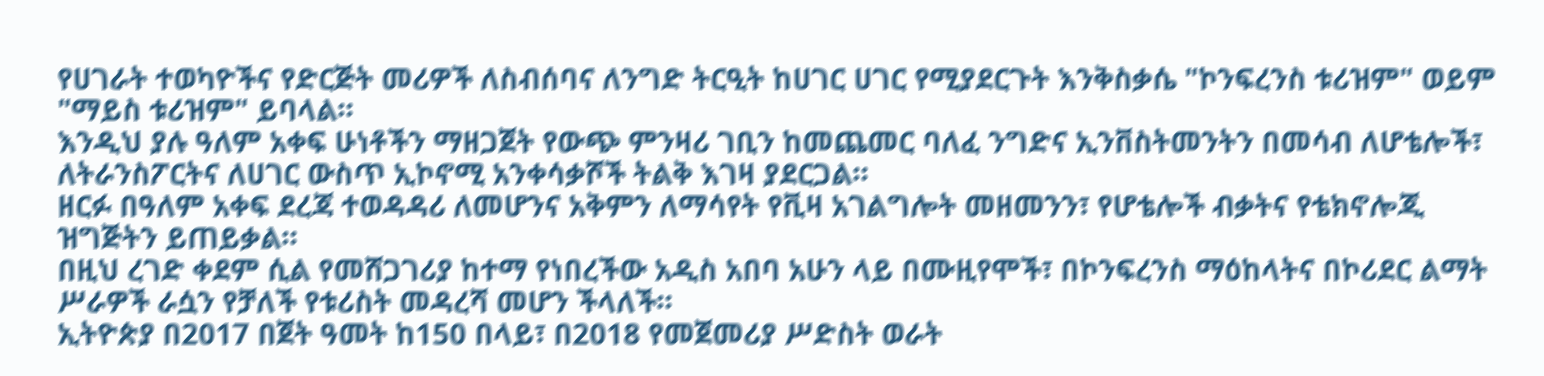የሀገራት ተወካዮችና የድርጅት መሪዎች ለስብሰባና ለንግድ ትርዒት ከሀገር ሀገር የሚያደርጉት እንቅስቃሴ "ኮንፍረንስ ቱሪዝም" ወይም "ማይስ ቱሪዝም" ይባላል።
እንዲህ ያሉ ዓለም አቀፍ ሁነቶችን ማዘጋጀት የውጭ ምንዛሪ ገቢን ከመጨመር ባለፈ ንግድና ኢንቨስትመንትን በመሳብ ለሆቴሎች፣ ለትራንስፖርትና ለሀገር ውስጥ ኢኮኖሚ አንቀሳቃሾች ትልቅ እገዛ ያደርጋል።
ዘርፉ በዓለም አቀፍ ደረጃ ተወዳዳሪ ለመሆንና አቅምን ለማሳየት የቪዛ አገልግሎት መዘመንን፣ የሆቴሎች ብቃትና የቴክኖሎጂ ዝግጅትን ይጠይቃል።
በዚህ ረገድ ቀደም ሲል የመሸጋገሪያ ከተማ የነበረችው አዲስ አበባ አሁን ላይ በሙዚየሞች፣ በኮንፍረንስ ማዕከላትና በኮሪደር ልማት ሥራዎች ራሷን የቻለች የቱሪስት መዳረሻ መሆን ችላለች።
ኢትዮጵያ በ2017 በጀት ዓመት ከ150 በላይ፣ በ2018 የመጀመሪያ ሥድስት ወራት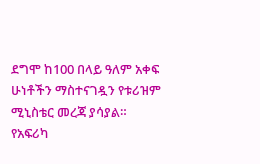ደግሞ ከ100 በላይ ዓለም አቀፍ ሁነቶችን ማስተናገዷን የቱሪዝም ሚኒስቴር መረጃ ያሳያል።
የአፍሪካ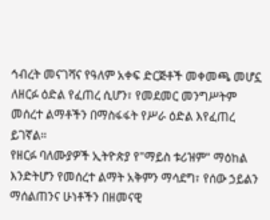ኅብረት መናገሻና የዓለም አቀፍ ድርጅቶች መቀመጫ መሆኗ ለዘርፉ ዕድል የፈጠረ ሲሆን፣ የመደመር መንግሥትም መሰረተ ልማቶችን በማስፋፋት የሥራ ዕድል እየፈጠረ ይገኛል።
የዘርፉ ባለሙያዎች ኢትዮጵያ የ"ማይስ ቱሪዝም" ማዕከል እንድትሆን የመሰረተ ልማት አቅምን ማሳደግ፣ የሰው ኃይልን ማሰልጠንና ሁነቶችን በዘመናዊ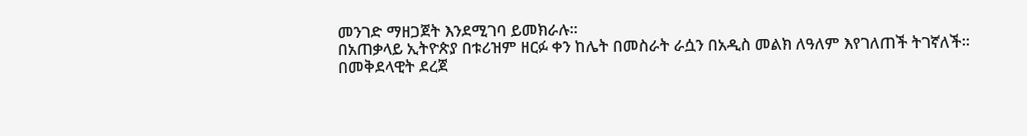መንገድ ማዘጋጀት እንደሚገባ ይመክራሉ።
በአጠቃላይ ኢትዮጵያ በቱሪዝም ዘርፉ ቀን ከሌት በመስራት ራሷን በአዲስ መልክ ለዓለም እየገለጠች ትገኛለች።
በመቅደላዊት ደረጀ